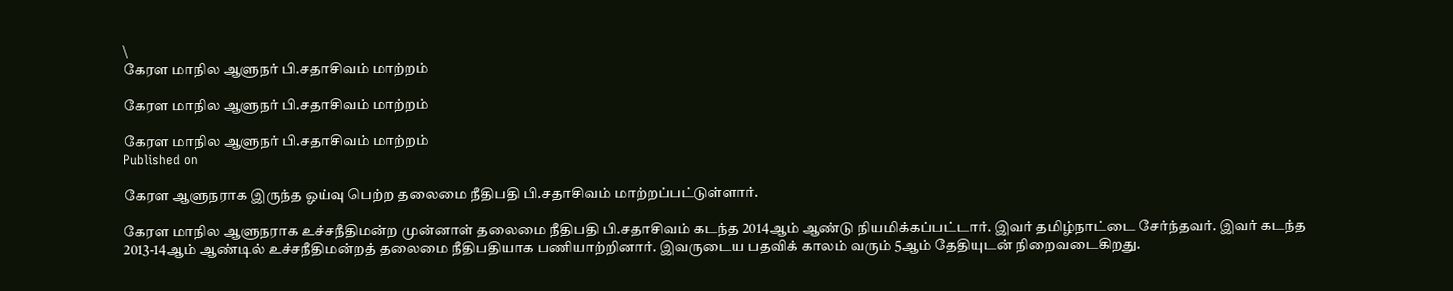\
கேரள மாநில ஆளுநர் பி.சதாசிவம் மாற்றம்

கேரள மாநில ஆளுநர் பி.சதாசிவம் மாற்றம்

கேரள மாநில ஆளுநர் பி.சதாசிவம் மாற்றம்
Published on

கேரள ஆளுநராக இருந்த ஓய்வு பெற்ற தலைமை நீதிபதி பி.சதாசிவம் மாற்றப்பட்டுள்ளார்.

கேரள மாநில ஆளுநராக உச்சநீதிமன்ற முன்னாள் தலைமை நீதிபதி பி.சதாசிவம் கடந்த 2014ஆம் ஆண்டு நியமிக்கப்பட்டார். இவர் தமிழ்நாட்டை சேர்ந்தவர். இவர் கடந்த 2013-14ஆம் ஆண்டில் உச்சநீதிமன்றத் தலைமை நீதிபதியாக பணியாற்றினார். இவருடைய பதவிக் காலம் வரும் 5ஆம் தேதியுடன் நிறைவடைகிறது.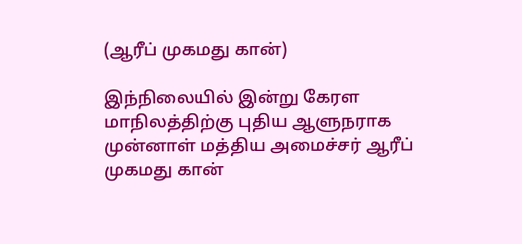(ஆரீப் முகமது கான்)

இந்நிலையில் இன்று கேரள மாநிலத்திற்கு புதிய ஆளுநராக முன்னாள் மத்திய அமைச்சர் ஆரீப் முகமது கான்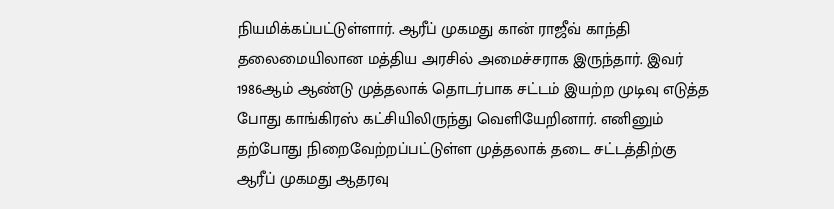நியமிக்கப்பட்டுள்ளார். ஆரீப் முகமது கான் ராஜீவ் காந்தி தலைமையிலான மத்திய அரசில் அமைச்சராக இருந்தார். இவர் 1986ஆம் ஆண்டு முத்தலாக் தொடர்பாக சட்டம் இயற்ற முடிவு எடுத்த போது காங்கிரஸ் கட்சியிலிருந்து வெளியேறினார். எனினும் தற்போது நிறைவேற்றப்பட்டுள்ள முத்தலாக் தடை சட்டத்திற்கு ஆரீப் முகமது ஆதரவு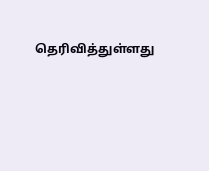தெரிவித்துள்ளது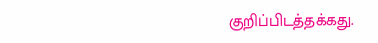குறிப்பிடத்தக்கது.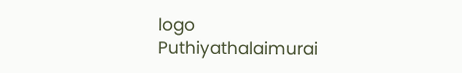logo
Puthiyathalaimurai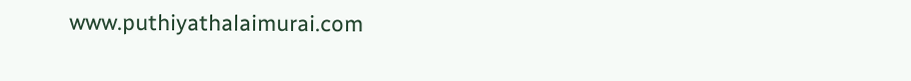www.puthiyathalaimurai.com